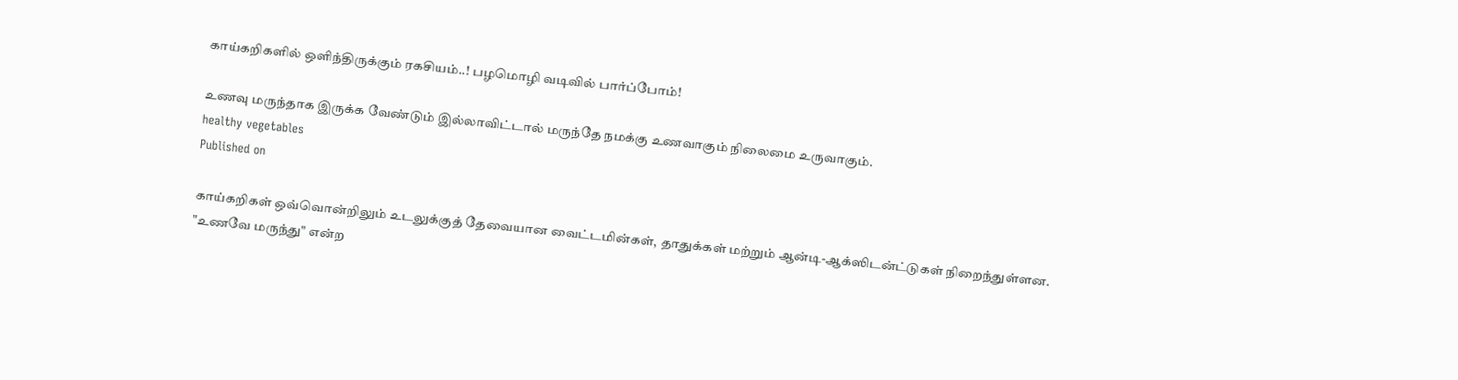காய்கறிகளில் ஒளிந்திருக்கும் ரகசியம்..! பழமொழி வடிவில் பார்ப்போம்!

உணவு மருந்தாக இருக்க வேண்டும் இல்லாவிட்டால் மருந்தே நமக்கு உணவாகும் நிலைமை உருவாகும்.
healthy vegetables
Published on

காய்கறிகள் ஒவ்வொன்றிலும் உடலுக்குத் தேவையான வைட்டமின்கள், தாதுக்கள் மற்றும் ஆன்டி-ஆக்ஸிடன்ட்டுகள் நிறைந்துள்ளன. "உணவே மருந்து" என்ற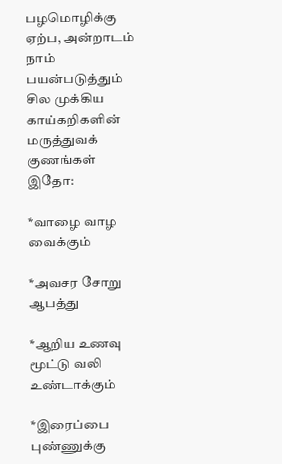பழமொழிக்கு ஏற்ப, அன்றாடம் நாம் பயன்படுத்தும் சில முக்கிய காய்கறிகளின் மருத்துவக் குணங்கள் இதோ:

*வாழை வாழ வைக்கும்

*அவசர சோறு ஆபத்து

*ஆறிய உணவு மூட்டு வலி உண்டாக்கும்

*இரைப்பை புண்ணுக்கு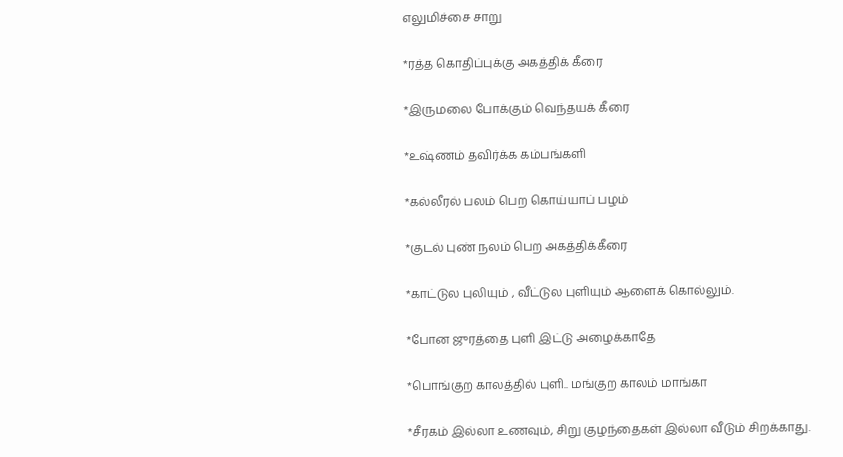எலுமிச்சை சாறு

*ரத்த கொதிப்புக்கு அகத்திக் கீரை

*இருமலை போக்கும் வெந்தயக் கீரை

*உஷ்ணம் தவிர்க்க கம்பங்களி

*கல்லீரல் பலம் பெற கொய்யாப் பழம்

*குடல் புண் நலம் பெற அகத்திக்கீரை

*காட்டுல புலியும் , வீட்டுல புளியும் ஆளைக் கொல்லும்.

*போன ஜுரத்தை புளி இட்டு அழைக்காதே

*பொங்குற காலத்தில் புளி.. மங்குற காலம் மாங்கா

*சீரகம் இல்லா உணவும், சிறு குழந்தைகள் இல்லா வீடும் சிறக்காது.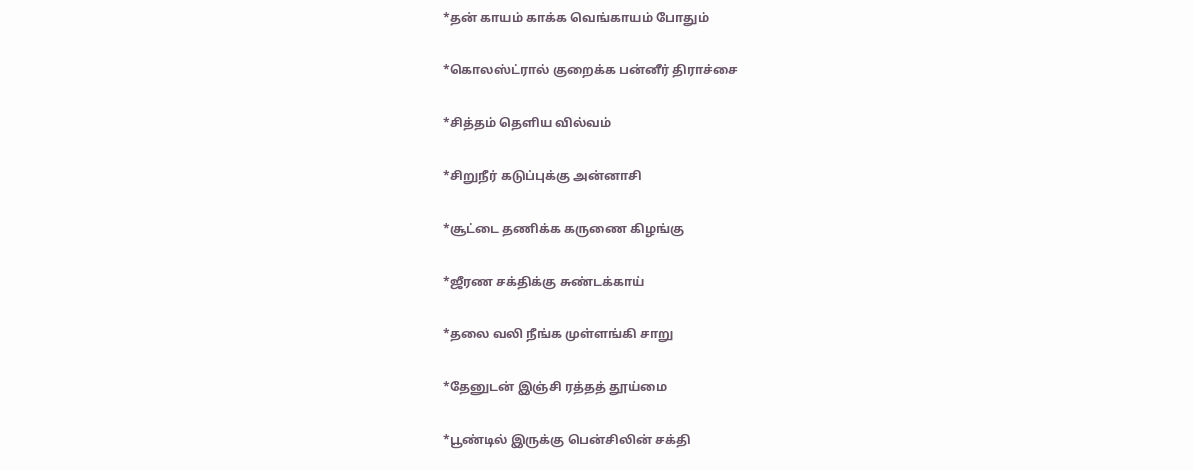*தன் காயம் காக்க வெங்காயம் போதும்

*கொலஸ்ட்ரால் குறைக்க பன்னீர் திராச்சை

*சித்தம் தெளிய வில்வம்

*சிறுநீர் கடுப்புக்கு அன்னாசி

*சூட்டை தணிக்க கருணை கிழங்கு

*ஜீரண சக்திக்கு சுண்டக்காய்

*தலை வலி நீங்க முள்ளங்கி சாறு

*தேனுடன் இஞ்சி ரத்தத் தூய்மை

*பூண்டில் இருக்கு பென்சிலின் சக்தி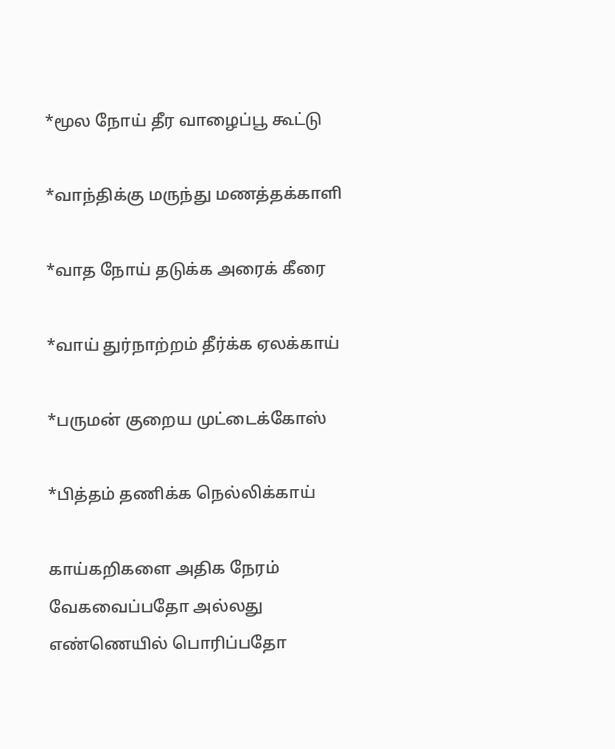*மூல நோய் தீர வாழைப்பூ கூட்டு

*வாந்திக்கு மருந்து மணத்தக்காளி

*வாத நோய் தடுக்க அரைக் கீரை

*வாய் துர்நாற்றம் தீர்க்க ஏலக்காய்

*பருமன் குறைய முட்டைக்கோஸ்

*பித்தம் தணிக்க நெல்லிக்காய்

காய்கறிகளை அதிக நேரம் வேகவைப்பதோ அல்லது எண்ணெயில் பொரிப்பதோ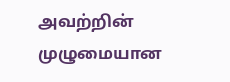அவற்றின் முழுமையான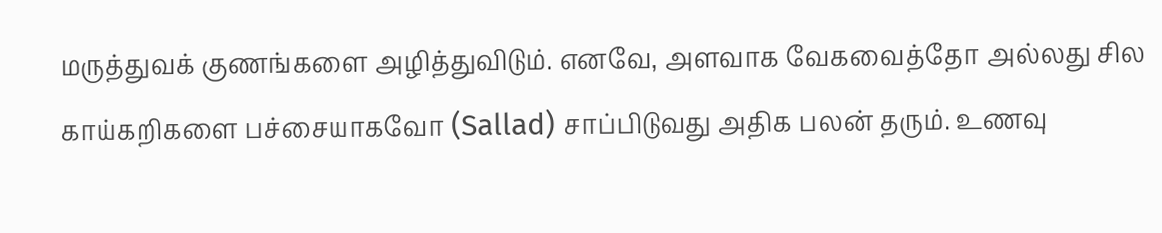மருத்துவக் குணங்களை அழித்துவிடும். எனவே, அளவாக வேகவைத்தோ அல்லது சில காய்கறிகளை பச்சையாகவோ (Sallad) சாப்பிடுவது அதிக பலன் தரும். உணவு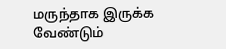மருந்தாக இருக்க வேண்டும்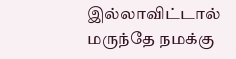இல்லாவிட்டால் மருந்தே நமக்கு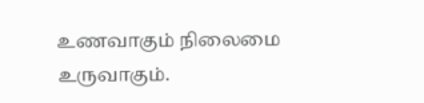உணவாகும் நிலைமை உருவாகும்.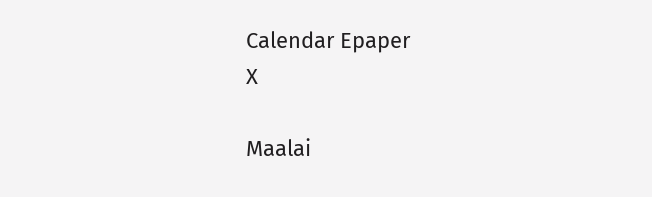Calendar Epaper
X

Maalai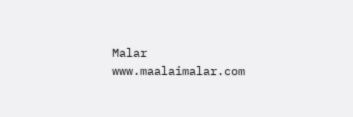Malar
www.maalaimalar.com